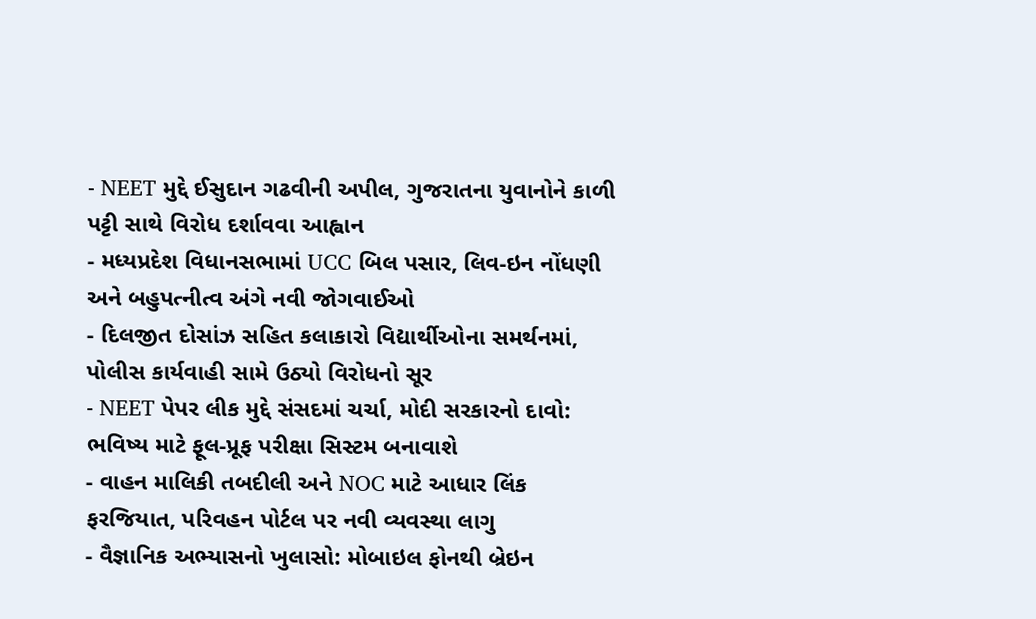- NEET મુદ્દે ઈસુદાન ગઢવીની અપીલ, ગુજરાતના યુવાનોને કાળી પટ્ટી સાથે વિરોધ દર્શાવવા આહ્વાન
- મધ્યપ્રદેશ વિધાનસભામાં UCC બિલ પસાર, લિવ-ઇન નોંધણી અને બહુપત્નીત્વ અંગે નવી જોગવાઈઓ
- દિલજીત દોસાંઝ સહિત કલાકારો વિદ્યાર્થીઓના સમર્થનમાં, પોલીસ કાર્યવાહી સામે ઉઠ્યો વિરોધનો સૂર
- NEET પેપર લીક મુદ્દે સંસદમાં ચર્ચા, મોદી સરકારનો દાવો: ભવિષ્ય માટે ફૂલ-પ્રૂફ પરીક્ષા સિસ્ટમ બનાવાશે
- વાહન માલિકી તબદીલી અને NOC માટે આધાર લિંક ફરજિયાત, પરિવહન પોર્ટલ પર નવી વ્યવસ્થા લાગુ
- વૈજ્ઞાનિક અભ્યાસનો ખુલાસો: મોબાઇલ ફોનથી બ્રેઇન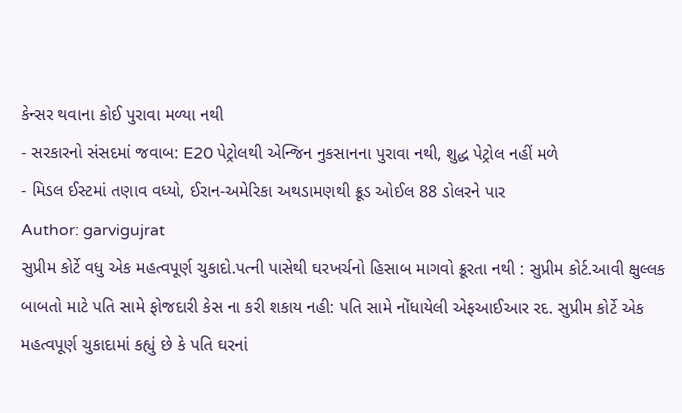કેન્સર થવાના કોઈ પુરાવા મળ્યા નથી
- સરકારનો સંસદમાં જવાબ: E20 પેટ્રોલથી એન્જિન નુકસાનના પુરાવા નથી, શુદ્ધ પેટ્રોલ નહીં મળે
- મિડલ ઈસ્ટમાં તણાવ વધ્યો, ઈરાન-અમેરિકા અથડામણથી ક્રૂડ ઓઈલ 88 ડોલરને પાર
Author: garvigujrat
સુપ્રીમ કોર્ટે વધુ એક મહત્વપૂર્ણ ચુકાદો.પત્ની પાસેથી ઘરખર્ચનો હિસાબ માગવો ક્રૂરતા નથી : સુપ્રીમ કોર્ટ.આવી ક્ષુલ્લક બાબતો માટે પતિ સામે ફોજદારી કેસ ના કરી શકાય નહી: પતિ સામે નોંધાયેલી એફઆઈઆર રદ. સુપ્રીમ કોર્ટે એક મહત્વપૂર્ણ ચુકાદામાં કહ્યું છે કે પતિ ઘરનાં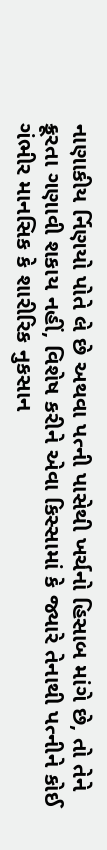નાણાકીય ર્નિણયો પોતે લે છે અથવા પત્ની પાસેથી ખર્ચનો હિસાબ માંગે છે, તો તેને ક્રૂરતા ગણાવી શકાય નહીં, વિશેષ કરીને એવા કિસ્સામાં કે જ્યારે તેનાથી પત્નીને કોઈ ગંભીર માનસિક કે શારીરિક નુકસાન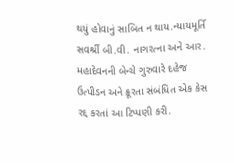થયું હોવાનું સાબિત ન થાય.ન્યાયમૂર્તિ સવર્શ્રી બી.વી. નાગરત્ના અને આર. મહાદેવનની બેન્ચે ગુરુવારે દહેજ ઉત્પીડન અને ક્રૂરતા સંબંધિત એક કેસ રદ્દ કરતાં આ ટિપ્પણી કરી.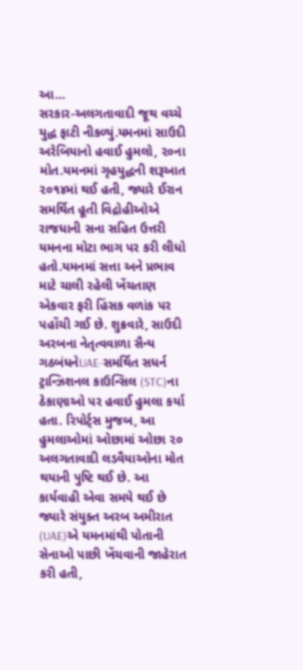આ…
સરકાર-અલગતાવાદી જૂથ વચ્ચે યુદ્ધ ફાટી નીકળ્યું.યમનમાં સાઉદી અરેબિયાનો હવાઈ હુમલો, ૨૦ના મોત.યમનમાં ગૃહયુદ્ધની શરૂઆત ૨૦૧૪માં થઈ હતી, જ્યારે ઈરાન સમર્થિત હૂતી વિદ્રોહીઓએ રાજધાની સના સહિત ઉત્તરી યમનના મોટા ભાગ પર કરી લીધો હતો.યમનમાં સત્તા અને પ્રભાવ માટે ચાલી રહેલી ખેંચતાણ એકવાર ફરી હિંસક વળાંક પર પહોંચી ગઈ છે. શુક્રવારે, સાઉદી અરબના નેતૃત્વવાળા સૈન્ય ગઠબંધનેUAE-સમર્થિત સધર્ન ટ્રાન્ઝિશનલ કાઉન્સિલ (STC)ના ઠેકાણાઓ પર હવાઈ હુમલા કર્યા હતા. રિપોર્ટ્સ મુજબ, આ હુમલાઓમાં ઓછામાં ઓછા ૨૦ અલગતાવાદી લડવૈયાઓના મોત થયાની પુષ્ટિ થઈ છે. આ કાર્યવાહી એવા સમયે થઈ છે જ્યારે સંયુક્ત અરબ અમીરાત (UAE)એ યમનમાંથી પોતાની સેનાઓ પાછી ખેંચવાની જાહેરાત કરી હતી,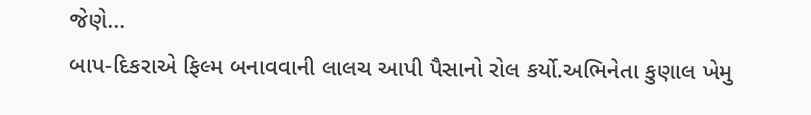જેણે…
બાપ-દિકરાએ ફિલ્મ બનાવવાની લાલચ આપી પૈસાનો રોલ કર્યો.અભિનેતા કુણાલ ખેમુ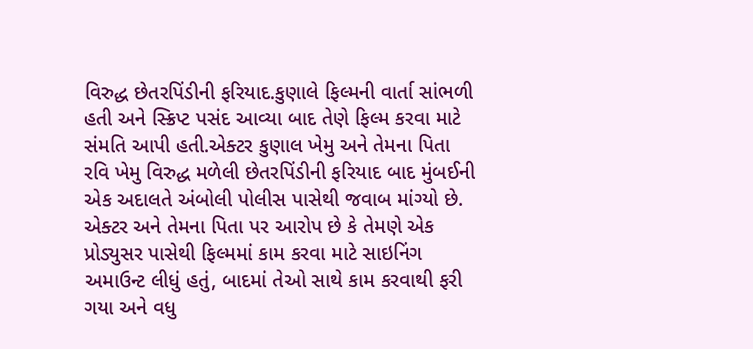વિરુદ્ધ છેતરપિંડીની ફરિયાદ.કુણાલે ફિલ્મની વાર્તા સાંભળી હતી અને સ્ક્રિપ્ટ પસંદ આવ્યા બાદ તેણે ફિલ્મ કરવા માટે સંમતિ આપી હતી.એક્ટર કુણાલ ખેમુ અને તેમના પિતા રવિ ખેમુ વિરુદ્ધ મળેલી છેતરપિંડીની ફરિયાદ બાદ મુંબઈની એક અદાલતે અંબોલી પોલીસ પાસેથી જવાબ માંગ્યો છે. એક્ટર અને તેમના પિતા પર આરોપ છે કે તેમણે એક પ્રોડ્યુસર પાસેથી ફિલ્મમાં કામ કરવા માટે સાઇનિંગ અમાઉન્ટ લીધું હતું, બાદમાં તેઓ સાથે કામ કરવાથી ફરી ગયા અને વધુ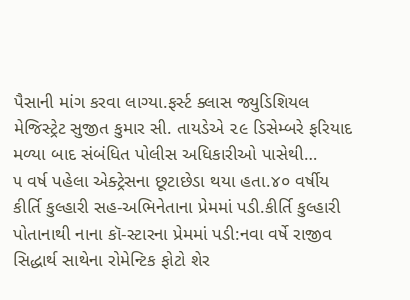પૈસાની માંગ કરવા લાગ્યા.ફર્સ્ટ ક્લાસ જ્યુડિશિયલ મેજિસ્ટ્રેટ સુજીત કુમાર સી. તાયડેએ ૨૯ ડિસેમ્બરે ફરિયાદ મળ્યા બાદ સંબંધિત પોલીસ અધિકારીઓ પાસેથી…
૫ વર્ષ પહેલા એક્ટ્રેસના છૂટાછેડા થયા હતા.૪૦ વર્ષીય કીર્તિ કુલ્હારી સહ-અભિનેતાના પ્રેમમાં પડી.કીર્તિ કુલ્હારી પોતાનાથી નાના કૉ-સ્ટારના પ્રેમમાં પડી:નવા વર્ષે રાજીવ સિદ્ધાર્થ સાથેના રોમેન્ટિક ફોટો શેર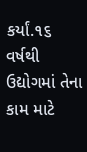કર્યાં.૧૬ વર્ષથી ઉદ્યોગમાં તેના કામ માટે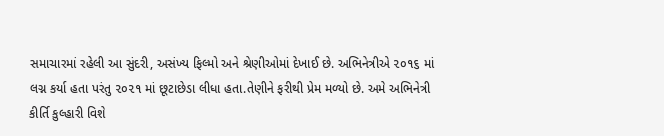સમાચારમાં રહેલી આ સુંદરી, અસંખ્ય ફિલ્મો અને શ્રેણીઓમાં દેખાઈ છે. અભિનેત્રીએ ૨૦૧૬ માં લગ્ન કર્યા હતા પરંતુ ૨૦૨૧ માં છૂટાછેડા લીધા હતા.તેણીને ફરીથી પ્રેમ મળ્યો છે. અમે અભિનેત્રી કીર્તિ કુલ્હારી વિશે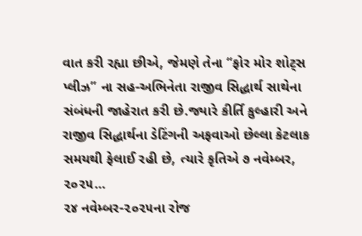વાત કરી રહ્યા છીએ, જેમણે તેના “ફોર મોર શોટ્સ પ્લીઝ” ના સહ-અભિનેતા રાજીવ સિદ્ધાર્થ સાથેના સંબંધની જાહેરાત કરી છે.જ્યારે કીર્તિ કુલ્હારી અને રાજીવ સિદ્ધાર્થના ડેટિંગની અફવાઓ છેલ્લા કેટલાક સમયથી ફેલાઈ રહી છે, ત્યારે કૃતિએ ૭ નવેમ્બર, ૨૦૨૫…
૨૪ નવેમ્બર-૨૦૨૫ના રોજ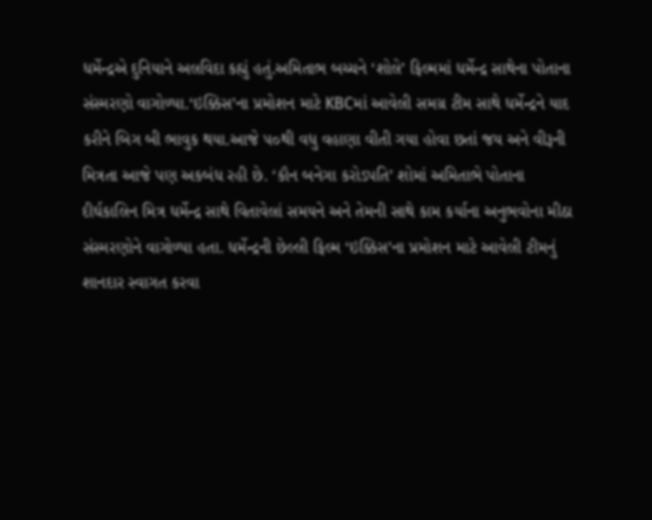ધર્મેન્દ્રએ દુનિયાને અલવિદા કહ્યું હતું.અમિતાભ બચ્ચને ‘શોલે’ ફિલ્મમાં ધર્મેન્દ્ર સાથેના પોતાના સંસ્મરણો વાગોળ્યા.‘ઇક્કિસ’ના પ્રમોશન માટે KBCમાં આવેલી સમગ્ર ટીમ સાથે ધર્મેન્દ્રને યાદ કરીને બિગ બી ભાવુક થયા.આજે ૫૦થી વધુ વહાણા વીતી ગયા હોવા છતાં જય અને વીરૂની મિત્રતા આજે પણ અકબંધ રહી છે. ‘કૌન બનેગા કરોડપતિ’ શોમાં અમિતાભે પોતાના દીર્ઘકાલિન મિત્ર ધર્મેન્દ્ર સાથે વિતાવેલાં સમયને અને તેમની સાથે કામ કર્યાના અનુભવોના મીઠા સંસ્મરણોને વાગોળ્યા હતા. ધર્મેન્દ્રની છેલ્લી ફિલ્મ ‘ઇક્કિસ’ના પ્રમોશન માટે આવેલી ટીમનું શાનદાર સ્વાગત કરવા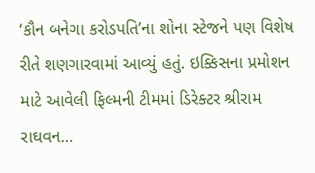‘કૌન બનેગા કરોડપતિ’ના શોના સ્ટેજને પણ વિશેષ રીતે શણગારવામાં આવ્યું હતું. ઇક્કિસના પ્રમોશન માટે આવેલી ફિલ્મની ટીમમાં ડિરેક્ટર શ્રીરામ રાઘવન…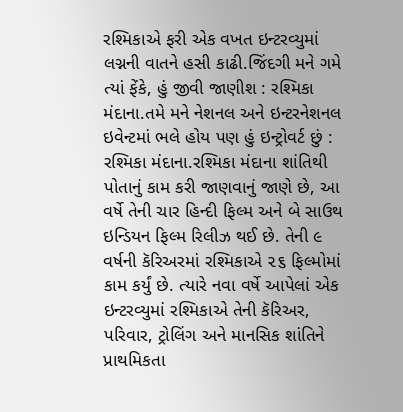રશ્મિકાએ ફરી એક વખત ઇન્ટરવ્યુમાં લગ્નની વાતને હસી કાઢી.જિંદગી મને ગમે ત્યાં ફેંકે, હું જીવી જાણીશ : રશ્મિકા મંદાના.તમે મને નેશનલ અને ઇન્ટરનેશનલ ઇવેન્ટમાં ભલે હોય પણ હું ઇન્ટ્રોવર્ટ છું : રશ્મિકા મંદાના.રશ્મિકા મંદાના શાંતિથી પોતાનું કામ કરી જાણવાનું જાણે છે, આ વર્ષે તેની ચાર હિન્દી ફિલ્મ અને બે સાઉથ ઇન્ડિયન ફિલ્મ રિલીઝ થઈ છે. તેની ૯ વર્ષની કૅરિઅરમાં રશ્મિકાએ ૨૬ ફિલ્મોમાં કામ કર્યું છે. ત્યારે નવા વર્ષે આપેલાં એક ઇન્ટરવ્યુમાં રશ્મિકાએ તેની કૅરિઅર, પરિવાર, ટ્રોલિંગ અને માનસિક શાંતિને પ્રાથમિકતા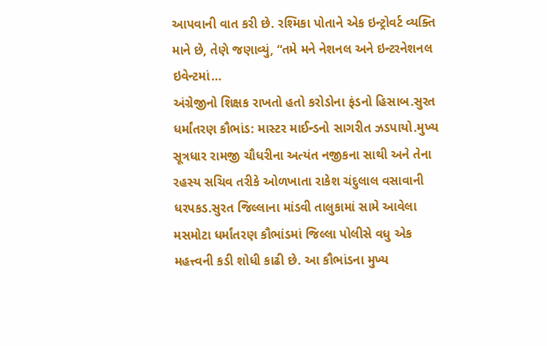આપવાની વાત કરી છે. રશ્મિકા પોતાને એક ઇન્ટ્રોવર્ટ વ્યક્તિ માને છે, તેણે જણાવ્યું, “તમે મને નેશનલ અને ઇન્ટરનેશનલ ઇવેન્ટમાં…
અંગ્રેજીનો શિક્ષક રાખતો હતો કરોડોના ફંડનો હિસાબ.સુરત ધર્માંતરણ કૌભાંડ: માસ્ટર માઈન્ડનો સાગરીત ઝડપાયો.મુખ્ય સૂત્રધાર રામજી ચૌધરીના અત્યંત નજીકના સાથી અને તેના રહસ્ય સચિવ તરીકે ઓળખાતા રાકેશ ચંદુલાલ વસાવાની ધરપકડ.સુરત જિલ્લાના માંડવી તાલુકામાં સામે આવેલા મસમોટા ધર્માંતરણ કૌભાંડમાં જિલ્લા પોલીસે વધુ એક મહત્ત્વની કડી શોધી કાઢી છે. આ કૌભાંડના મુખ્ય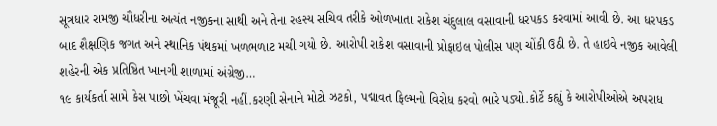સૂત્રધાર રામજી ચૌધરીના અત્યંત નજીકના સાથી અને તેના રહસ્ય સચિવ તરીકે ઓળખાતા રાકેશ ચંદુલાલ વસાવાની ધરપકડ કરવામાં આવી છે. આ ધરપકડ બાદ શૈક્ષણિક જગત અને સ્થાનિક પંથકમાં ખળભળાટ મચી ગયો છે. આરોપી રાકેશ વસાવાની પ્રોફાઇલ પોલીસ પણ ચોંકી ઉઠી છે. તે હાઇવે નજીક આવેલી શહેરની એક પ્રતિષ્ઠિત ખાનગી શાળામાં અંગ્રેજી…
૧૯ કાર્યકર્તા સામે કેસ પાછો ખેંચવા મંજૂરી નહીં.કરણી સેનાને મોટો ઝટકો, પદ્માવત ફિલ્મનો વિરોધ કરવો ભારે પડ્યો.કોર્ટે કહ્યું કે આરોપીઓએ અપરાધ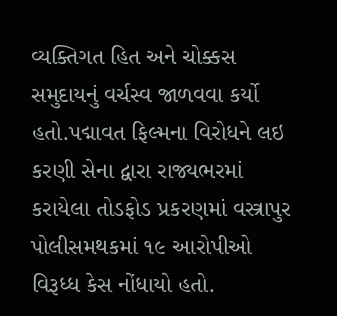વ્યક્તિગત હિત અને ચોક્કસ સમુદાયનું વર્ચસ્વ જાળવવા કર્યો હતો.પદ્માવત ફિલ્મના વિરોધને લઇ કરણી સેના દ્વારા રાજ્યભરમાં કરાયેલા તોડફોડ પ્રકરણમાં વસ્ત્રાપુર પોલીસમથકમાં ૧૯ આરોપીઓ વિરૂધ્ધ કેસ નોંધાયો હતો.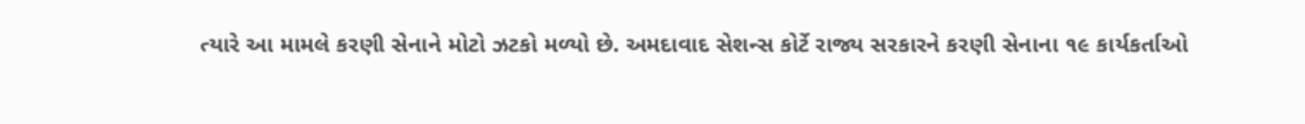ત્યારે આ મામલે કરણી સેનાને મોટો ઝટકો મળ્યો છે. અમદાવાદ સેશન્સ કોર્ટે રાજ્ય સરકારને કરણી સેનાના ૧૯ કાર્યકર્તાઓ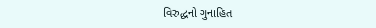વિરુદ્ધનો ગુનાહિત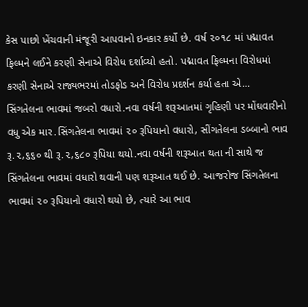કેસ પાછો ખેંચવાની મંજૂરી આપવાનો ઇનકાર કર્યો છે. વર્ષ ૨૦૧૮ માં પદ્માવત ફિલ્મને લઈને કરણી સેનાએ વિરોધ દર્શાવ્યો હતો. પદ્માવત ફિલ્મના વિરોધમાં કરણી સેનાએ રાજ્યભરમાં તોડફોડ અને વિરોધ પ્રદર્શન કર્યા હતા એ…
સિંગતેલના ભાવમાં જબરો વધારો.નવા વર્ષની શરૂઆતમાં ગૃહિણી પર મોંઘવારીનો વધુ એક માર.સિંગતેલના ભાવમાં ૨૦ રૂપિયાનો વધારો, સીંગતેલના ડબ્બાનો ભાવ રૂ.૨,૬૬૦ થી રૂ.૨,૬૮૦ રૂપિયા થયો.નવા વર્ષની શરૂઆત થતા ની સાથે જ સિંગતેલના ભાવમાં વધારો થવાની પણ શરૂઆત થઈ છે. આજરોજ સિંગતેલના ભાવમાં ૨૦ રૂપિયાનો વધારો થયો છે, ત્યારે આ ભાવ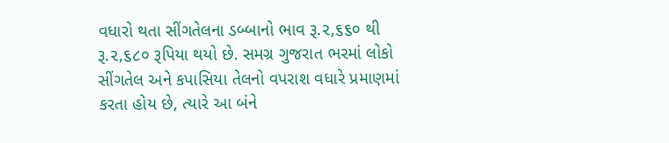વધારો થતા સીંગતેલના ડબ્બાનો ભાવ રૂ.૨,૬૬૦ થી રૂ.૨,૬૮૦ રૂપિયા થયો છે. સમગ્ર ગુજરાત ભરમાં લોકો સીંગતેલ અને કપાસિયા તેલનો વપરાશ વધારે પ્રમાણમાં કરતા હોય છે, ત્યારે આ બંને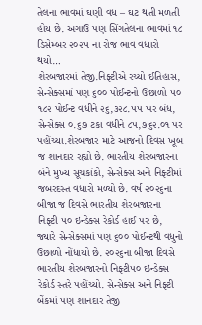તેલના ભાવમાં ઘણી વધ – ઘટ થતી મળતી હોય છે. અગાઉ પણ સિંગતેલના ભાવમાં ૧૮ ડિસેમ્બર ૨૦૨૫ ના રોજ ભાવ વધારો થયો…
શેરબજારમાં તેજી.નિફ્ટીએ રચ્યો ઈતિહાસ, સેન્સેક્સમાં પણ ૬૦૦ પોઈન્ટનો ઉછાળો ૫૦ ૧૮૨ પોઈન્ટ વધીને ૨૬,૩૨૮.૫૫ પર બંધ, સેન્સેક્સ ૦.૬૭ ટકા વધીને ૮૫,૭૬૨.૦૧ પર પહોંચ્યા.શેરબજાર માટે આજનો દિવસ ખૂબ જ શાનદાર રહ્યો છે. ભારતીય શેરબજારના બંને મુખ્ય સૂચકાંકો, સેન્સેક્સ અને નિફ્ટીમાં જબરદસ્ત વધારો મળ્યો છે. વર્ષ ૨૦૨૬ના બીજા જ દિવસે ભારતીય શેરબજારના નિફ્ટી ૫૦ ઇન્ડેક્સ રેકોર્ડ હાઈ પર છે, જ્યારે સેન્સેક્સમાં પણ ૬૦૦ પોઈન્ટથી વધુનો ઉછાળો નોંધાયો છે. ૨૦૨૬ના બીજા દિવસે ભારતીય શેરબજારનો નિફ્ટી૫૦ ઇન્ડેક્સ રેકોર્ડ સ્તરે પહોંચ્યો. સેન્સેક્સ અને નિફ્ટી બેંકમાં પણ શાનદાર તેજી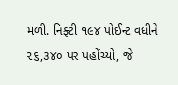મળી. નિફ્ટી ૧૯૪ પોઈન્ટ વધીને ૨૬,૩૪૦ પર પહોંચ્યો, જે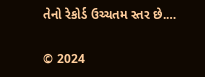તેનો રેકોર્ડ ઉચ્ચતમ સ્તર છે.…

© 2024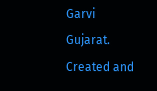Garvi Gujarat. Created and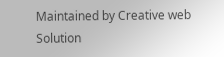Maintained by Creative web Solution